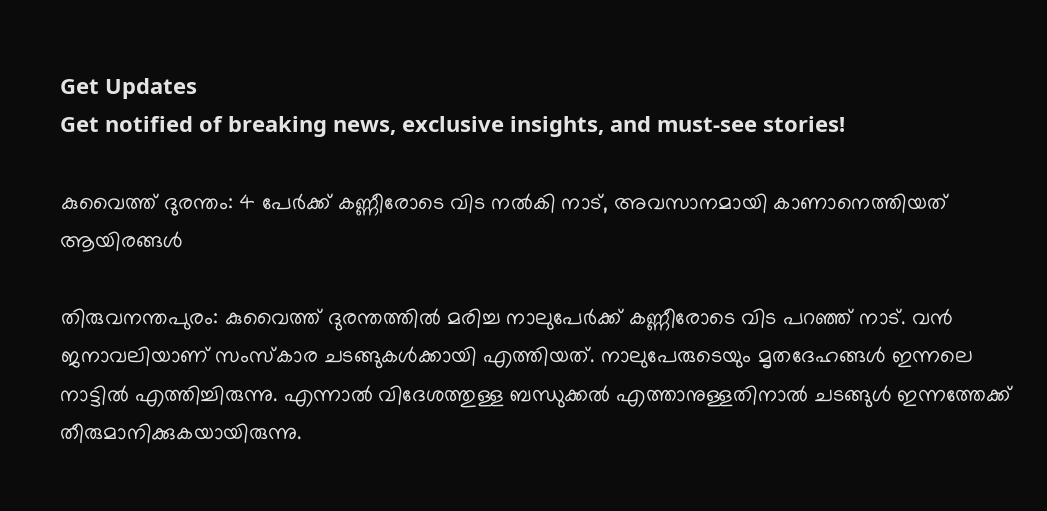Get Updates
Get notified of breaking news, exclusive insights, and must-see stories!

കുവൈത്ത് ദുരന്തം: 4 പേര്‍ക്ക് കണ്ണീരോടെ വിട നല്‍കി നാട്, അവസാനമായി കാണാനെത്തിയത് ആയിരങ്ങള്‍

തിരുവനന്തപുരം: കുവൈത്ത് ദുരന്തത്തില്‍ മരിച്ച നാലുപേര്‍ക്ക് കണ്ണീരോടെ വിട പറഞ്ഞ് നാട്. വന്‍ ജനാവലിയാണ് സംസ്‌കാര ചടങ്ങുകള്‍ക്കായി എത്തിയത്. നാലുപേരുടെയും മൃതദേഹങ്ങള്‍ ഇന്നലെ നാട്ടില്‍ എത്തിച്ചിരുന്നു. എന്നാല്‍ വിദേശത്തുള്ള ബന്ധുക്കല്‍ എത്താനുള്ളതിനാല്‍ ചടങ്ങുള്‍ ഇന്നത്തേക്ക് തീരുമാനിക്കുകയായിരുന്നു.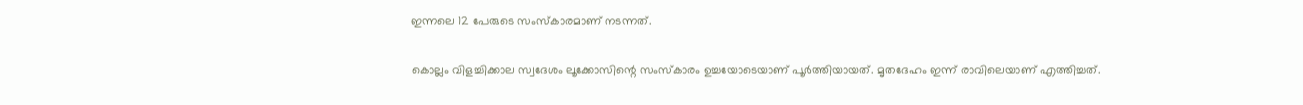ഇന്നലെ 12 പേരുടെ സംസ്‌കാരമാണ് നടന്നത്.

കൊല്ലം വിളച്ചിക്കാല സ്വദേശം ലൂക്കോസിന്റെ സംസ്‌കാരം ഉച്ചയോടെയാണ് പൂര്‍ത്തിയായത്. മൃതദേഹം ഇന്ന് രാവിലെയാണ് എത്തിച്ചത്.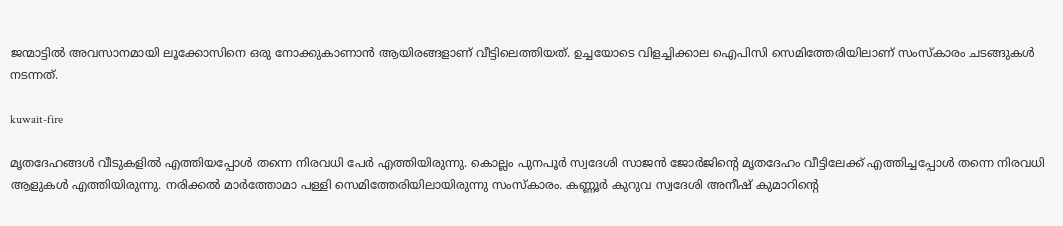ജന്മാട്ടില്‍ അവസാനമായി ലൂക്കോസിനെ ഒരു നോക്കുകാണാന്‍ ആയിരങ്ങളാണ് വീട്ടിലെത്തിയത്. ഉച്ചയോടെ വിളച്ചിക്കാല ഐപിസി സെമിത്തേരിയിലാണ് സംസ്‌കാരം ചടങ്ങുകള്‍ നടന്നത്.

kuwait-fire

മൃതദേഹങ്ങള്‍ വീടുകളില്‍ എത്തിയപ്പോള്‍ തന്നെ നിരവധി പേര്‍ എത്തിയിരുന്നു. കൊല്ലം പുനപൂര്‍ സ്വദേശി സാജന്‍ ജോര്‍ജിന്റെ മൃതദേഹം വീട്ടിലേക്ക് എത്തിച്ചപ്പോള്‍ തന്നെ നിരവധി ആളുകള്‍ എത്തിയിരുന്നു. നരിക്കല്‍ മാര്‍ത്തോമാ പള്ളി സെമിത്തേരിയിലായിരുന്നു സംസ്‌കാരം. കണ്ണൂര്‍ കുറുവ സ്വദേശി അനീഷ് കുമാറിന്റെ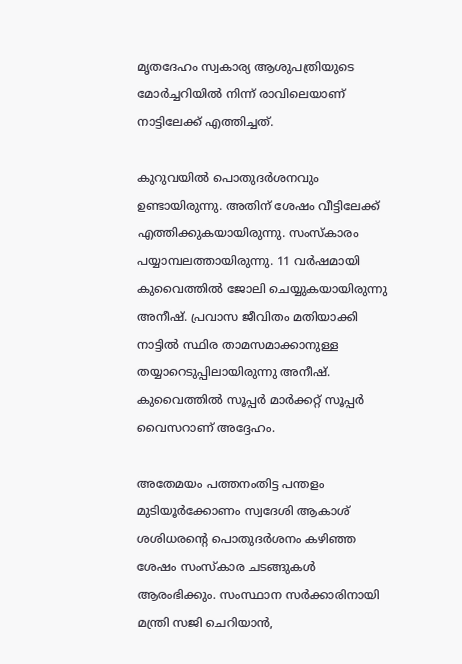മൃതദേഹം സ്വകാര്യ ആശുപത്രിയുടെ മോര്‍ച്ചറിയില്‍ നിന്ന് രാവിലെയാണ് നാട്ടിലേക്ക് എത്തിച്ചത്.

കുറുവയില്‍ പൊതുദര്‍ശനവും ഉണ്ടായിരുന്നു. അതിന് ശേഷം വീട്ടിലേക്ക് എത്തിക്കുകയായിരുന്നു. സംസ്‌കാരം പയ്യാമ്പലത്തായിരുന്നു. 11 വര്‍ഷമായി കുവൈത്തില്‍ ജോലി ചെയ്യുകയായിരുന്നു അനീഷ്. പ്രവാസ ജീവിതം മതിയാക്കി നാട്ടില്‍ സ്ഥിര താമസമാക്കാനുള്ള തയ്യാറെടുപ്പിലായിരുന്നു അനീഷ്. കുവൈത്തില്‍ സൂപ്പര്‍ മാര്‍ക്കറ്റ് സൂപ്പര്‍ വൈസറാണ് അദ്ദേഹം.

അതേമയം പത്തനംതിട്ട പന്തളം മുടിയൂര്‍ക്കോണം സ്വദേശി ആകാശ് ശശിധരന്റെ പൊതുദര്‍ശനം കഴിഞ്ഞ ശേഷം സംസ്‌കാര ചടങ്ങുകള്‍ ആരംഭിക്കും. സംസ്ഥാന സര്‍ക്കാരിനായി മന്ത്രി സജി ചെറിയാന്‍,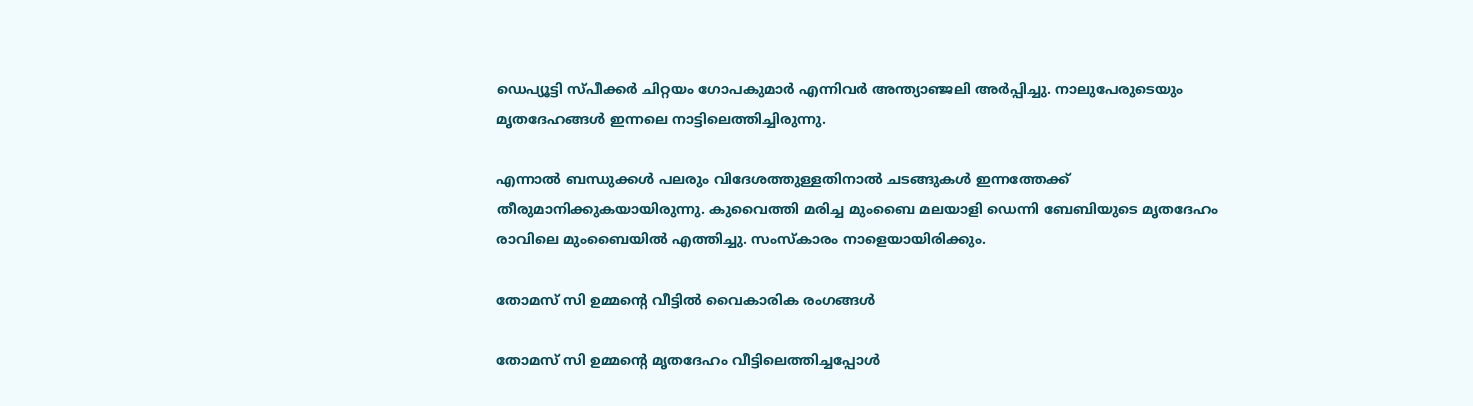ഡെപ്യൂട്ടി സ്പീക്കര്‍ ചിറ്റയം ഗോപകുമാര്‍ എന്നിവര്‍ അന്ത്യാഞ്ജലി അര്‍പ്പിച്ചു. നാലുപേരുടെയും മൃതദേഹങ്ങള്‍ ഇന്നലെ നാട്ടിലെത്തിച്ചിരുന്നു.

എന്നാല്‍ ബന്ധുക്കള്‍ പലരും വിദേശത്തുള്ളതിനാല്‍ ചടങ്ങുകള്‍ ഇന്നത്തേക്ക് തീരുമാനിക്കുകയായിരുന്നു. കുവൈത്തി മരിച്ച മുംബൈ മലയാളി ഡെന്നി ബേബിയുടെ മൃതദേഹം രാവിലെ മുംബൈയില്‍ എത്തിച്ചു. സംസ്‌കാരം നാളെയായിരിക്കും.

തോമസ് സി ഉമ്മന്റെ വീട്ടില്‍ വൈകാരിക രംഗങ്ങള്‍

തോമസ് സി ഉമ്മന്റെ മൃതദേഹം വീട്ടിലെത്തിച്ചപ്പോള്‍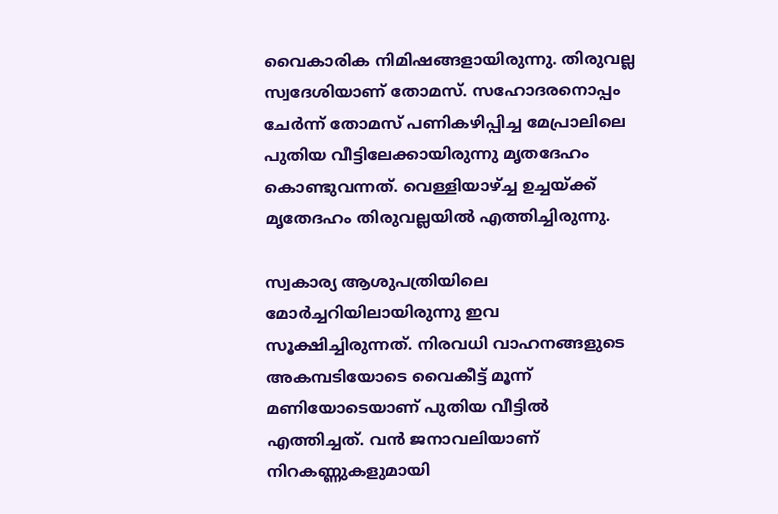വൈകാരിക നിമിഷങ്ങളായിരുന്നു. തിരുവല്ല സ്വദേശിയാണ് തോമസ്. സഹോദരനൊപ്പം ചേര്‍ന്ന് തോമസ് പണികഴിപ്പിച്ച മേപ്രാലിലെ പുതിയ വീട്ടിലേക്കായിരുന്നു മൃതദേഹം കൊണ്ടുവന്നത്. വെള്ളിയാഴ്ച്ച ഉച്ചയ്ക്ക് മൃതേദഹം തിരുവല്ലയില്‍ എത്തിച്ചിരുന്നു.

സ്വകാര്യ ആശുപത്രിയിലെ മോര്‍ച്ചറിയിലായിരുന്നു ഇവ സൂക്ഷിച്ചിരുന്നത്. നിരവധി വാഹനങ്ങളുടെ അകമ്പടിയോടെ വൈകീട്ട് മൂന്ന് മണിയോടെയാണ് പുതിയ വീട്ടില്‍ എത്തിച്ചത്. വന്‍ ജനാവലിയാണ് നിറകണ്ണുകളുമായി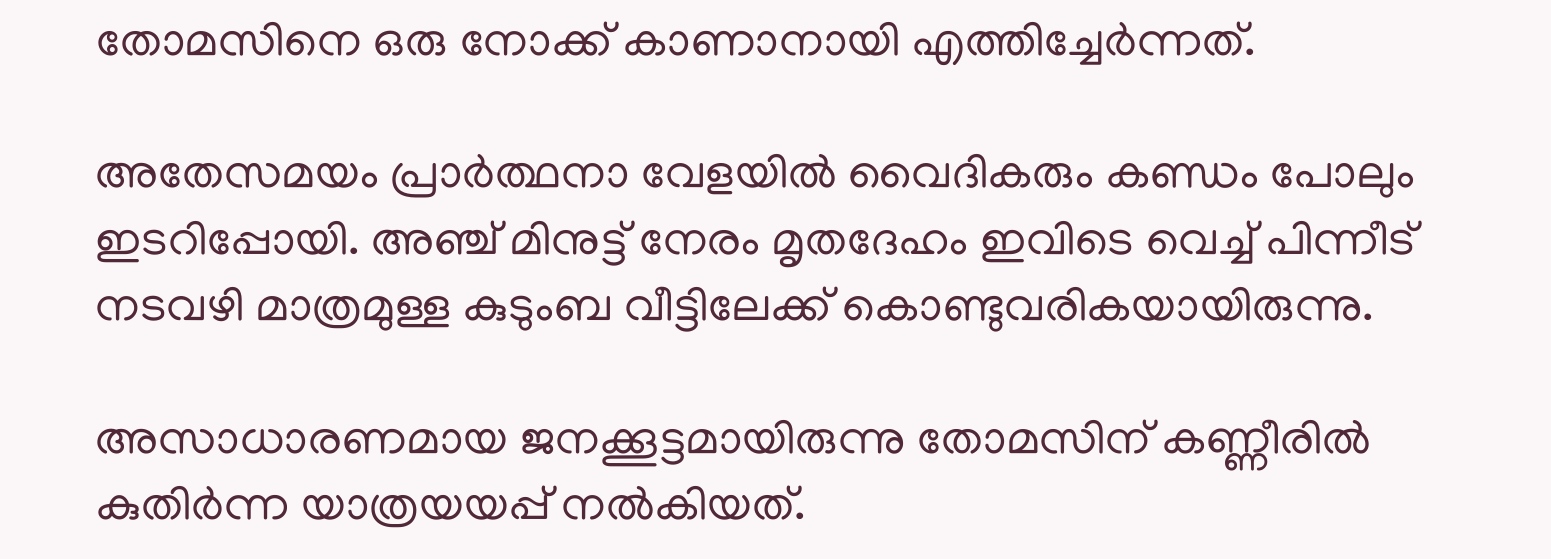തോമസിനെ ഒരു നോക്ക് കാണാനായി എത്തിച്ചേര്‍ന്നത്.

അതേസമയം പ്രാര്‍ത്ഥനാ വേളയില്‍ വൈദികരും കണ്ഡം പോലും ഇടറിപ്പോയി. അഞ്ച് മിനുട്ട് നേരം മൃതദേഹം ഇവിടെ വെച്ച് പിന്നീട് നടവഴി മാത്രമുള്ള കുടുംബ വീട്ടിലേക്ക് കൊണ്ടുവരികയായിരുന്നു.

അസാധാരണമായ ജനക്കൂട്ടമായിരുന്നു തോമസിന് കണ്ണീരില്‍ കുതിര്‍ന്ന യാത്രയയപ്പ് നല്‍കിയത്.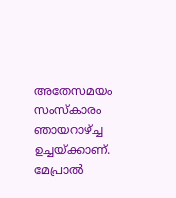അതേസമയം സംസ്‌കാരം ഞായറാഴ്ച്ച ഉച്ചയ്ക്കാണ്. മേപ്രാല്‍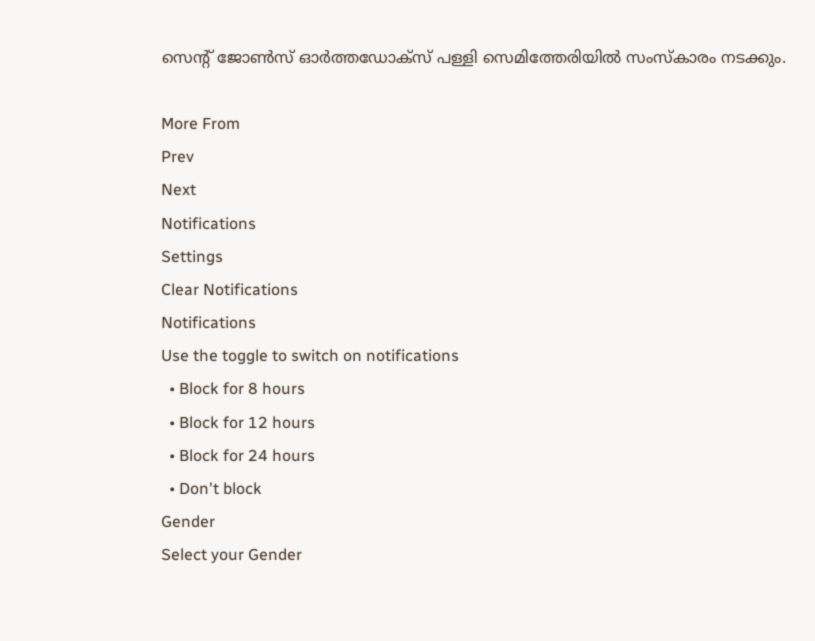സെന്റ് ജോണ്‍സ് ഓര്‍ത്തഡോക്‌സ് പള്ളി സെമിത്തേരിയില്‍ സംസ്‌കാരം നടക്കും.

More From
Prev
Next
Notifications
Settings
Clear Notifications
Notifications
Use the toggle to switch on notifications
  • Block for 8 hours
  • Block for 12 hours
  • Block for 24 hours
  • Don't block
Gender
Select your Gender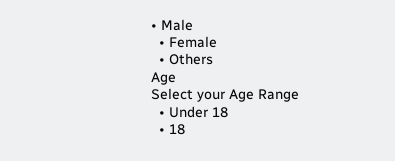• Male
  • Female
  • Others
Age
Select your Age Range
  • Under 18
  • 18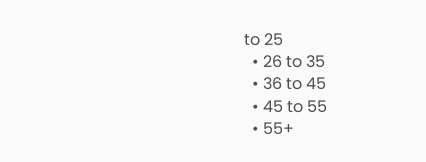to 25
  • 26 to 35
  • 36 to 45
  • 45 to 55
  • 55+